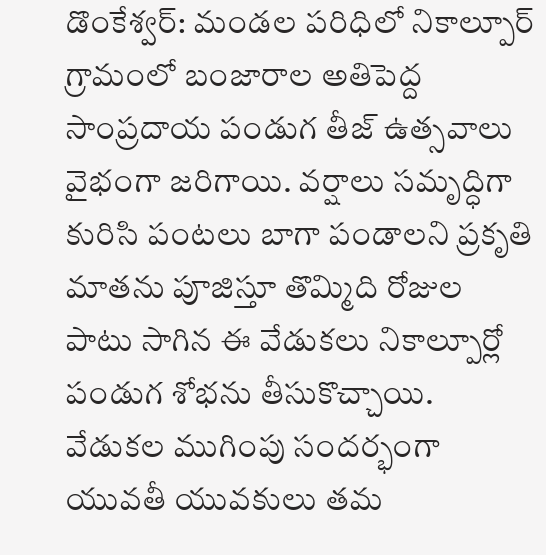డొంకేశ్వర్: మండల పరిధిలో నికాల్పూర్ గ్రామంలో బంజారాల అతిపెద్ద సాంప్రదాయ పండుగ తీజ్ ఉత్సవాలు వైభంగా జరిగాయి. వర్షాలు సమృద్ధిగా కురిసి పంటలు బాగా పండాలని ప్రకృతి మాతను పూజిస్తూ తొమ్మిది రోజుల పాటు సాగిన ఈ వేడుకలు నికాల్పూర్లో పండుగ శోభను తీసుకొచ్చాయి. వేడుకల ముగింపు సందర్భంగా యువతీ యువకులు తమ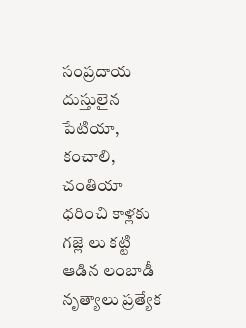సంప్రదాయ దుస్తులైన పేటియా, కంచాలి, చంతియా ధరించి కాళ్లకు గజ్లె లు కట్టి ఆడిన లంబాడీ నృత్యాలు ప్రత్యేక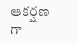ఆకర్షణ గా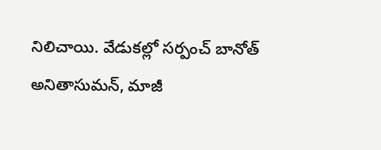నిలిచాయి. వేడుకల్లో సర్పంచ్ బానోత్ అనితాసుమన్, మాజీ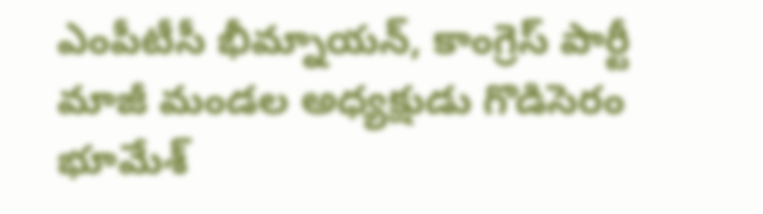ఎంపీటీసీ భీమ్నాయన్, కాంగ్రెస్ పార్టీ మాజీ మండల అధ్యక్షుడు గొడిసెరం భూమేశ్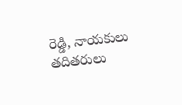రెడ్డి, నాయకులు తదితరులు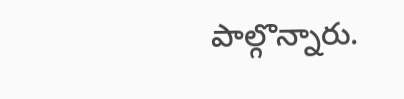పాల్గొన్నారు.